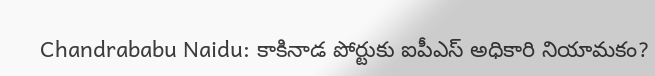Chandrababu Naidu: కాకినాడ పోర్టుకు ఐపీఎస్ అధికారి నియామకం?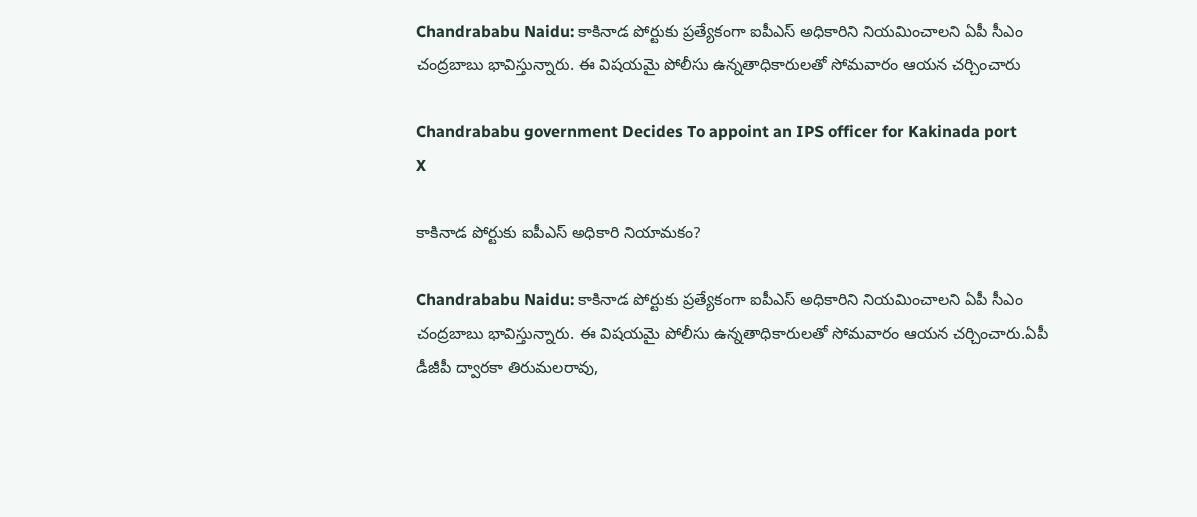Chandrababu Naidu: కాకినాడ పోర్టుకు ప్రత్యేకంగా ఐపీఎస్ అధికారిని నియమించాలని ఏపీ సీఎం చంద్రబాబు భావిస్తున్నారు. ఈ విషయమై పోలీసు ఉన్నతాధికారులతో సోమవారం ఆయన చర్చించారు

Chandrababu government Decides To appoint an IPS officer for Kakinada port
X

కాకినాడ పోర్టుకు ఐపీఎస్ అధికారి నియామకం?

Chandrababu Naidu: కాకినాడ పోర్టుకు ప్రత్యేకంగా ఐపీఎస్ అధికారిని నియమించాలని ఏపీ సీఎం చంద్రబాబు భావిస్తున్నారు. ఈ విషయమై పోలీసు ఉన్నతాధికారులతో సోమవారం ఆయన చర్చించారు.ఏపీ డీజీపీ ద్వారకా తిరుమలరావు,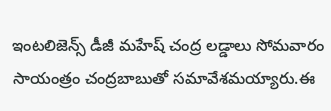ఇంటలిజెన్స్ డీజీ మహేష్ చంద్ర లడ్డాలు సోమవారం సాయంత్రం చంద్రబాబుతో సమావేశమయ్యారు.ఈ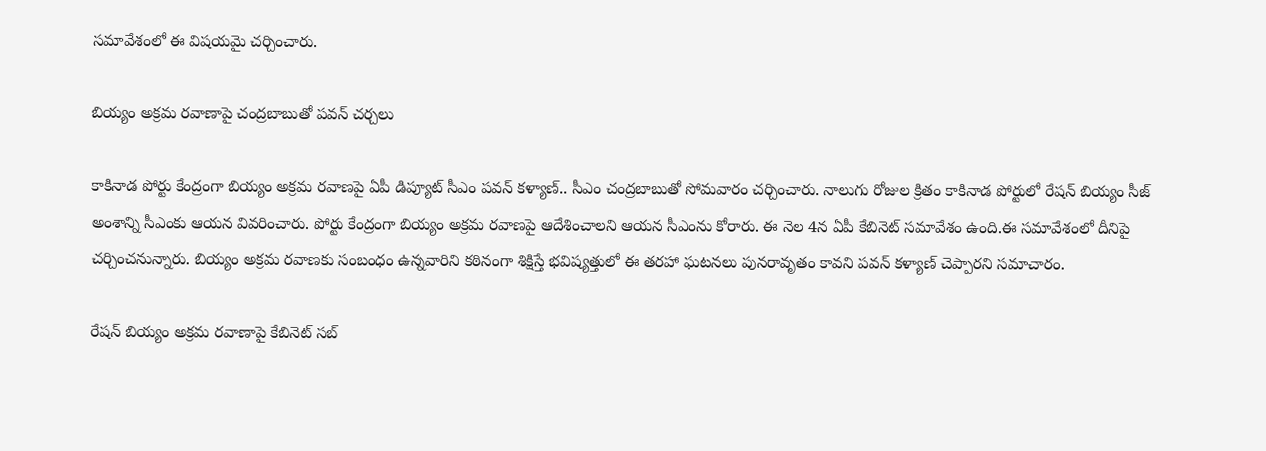సమావేశంలో ఈ విషయమై చర్చించారు.

బియ్యం అక్రమ రవాణాపై చంద్రబాబుతో పవన్ చర్చలు

కాకినాడ పోర్టు కేంద్రంగా బియ్యం అక్రమ రవాణపై ఏపీ డిప్యూట్ సీఎం పవన్ కళ్యాణ్.. సీఎం చంద్రబాబుతో సోమవారం చర్చించారు. నాలుగు రోజుల క్రితం కాకినాడ పోర్టులో రేషన్ బియ్యం సీజ్ అంశాన్ని సీఎంకు ఆయన వివరించారు. పోర్టు కేంద్రంగా బియ్యం అక్రమ రవాణపై ఆదేశించాలని ఆయన సీఎంను కోరారు. ఈ నెల 4న ఏపీ కేబినెట్ సమావేశం ఉంది.ఈ సమావేశంలో దీనిపై చర్చించనున్నారు. బియ్యం అక్రమ రవాణకు సంబంధం ఉన్నవారిని కఠినంగా శిక్షిస్తే భవిష్యత్తులో ఈ తరహా ఘటనలు పునరావృతం కావని పవన్ కళ్యాణ్ చెప్పారని సమాచారం.

రేషన్ బియ్యం అక్రమ రవాణాపై కేబినెట్ సబ్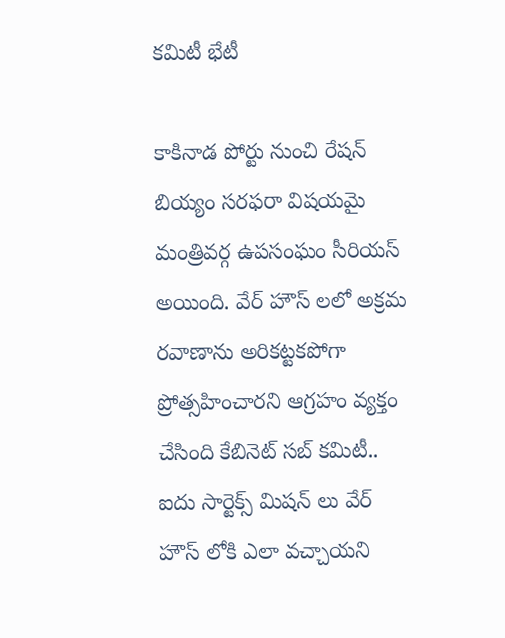కమిటీ భేటీ

కాకినాడ పోర్టు నుంచి రేషన్ బియ్యం సరఫరా విషయమై మంత్రివర్గ ఉపసంఘం సీరియస్ అయింది. వేర్ హౌస్ లలో అక్రమ రవాణాను అరికట్టకపోగా ప్రోత్సహించారని ఆగ్రహం వ్యక్తం చేసింది కేబినెట్ సబ్ కమిటీ.. ఐదు సార్టెక్స్ మిషన్ లు వేర్ హౌస్ లోకి ఎలా వచ్చాయని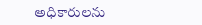అధికారులను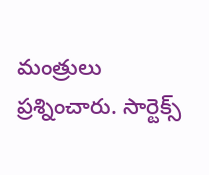మంత్రులు ప్రశ్నించారు. సార్టెక్స్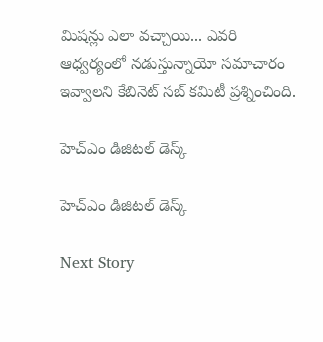మిషన్లు ఎలా వచ్చాయి... ఎవరి ఆధ్వర్యంలో నడుస్తున్నాయో సమాచారం ఇవ్వాలని కేబినెట్ సబ్ కమిటీ ప్రశ్నించింది.

హెచ్ఎం డిజిటల్ డెస్క్

హెచ్ఎం డిజిటల్ డెస్క్

Next Story